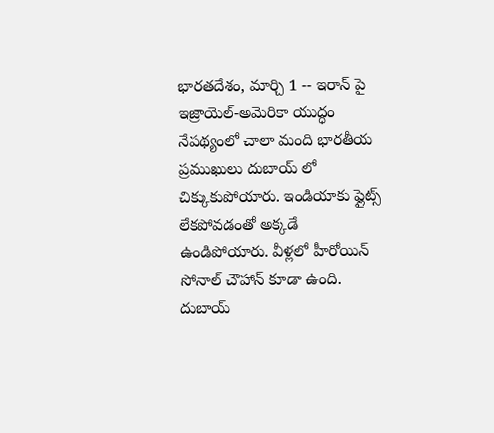భారతదేశం, మార్చి 1 -- ఇరాన్ పై ఇజ్రాయెల్-అమెరికా యుద్ధం నేపథ్యంలో చాలా మంది భారతీయ ప్రముఖులు దుబాయ్ లో చిక్కుకుపోయారు. ఇండియాకు ఫ్లైట్స్ లేకపోవడంతో అక్కడే ఉండిపోయారు. వీళ్లలో హీరోయిన్ సోనాల్ చౌహాన్ కూడా ఉంది. దుబాయ్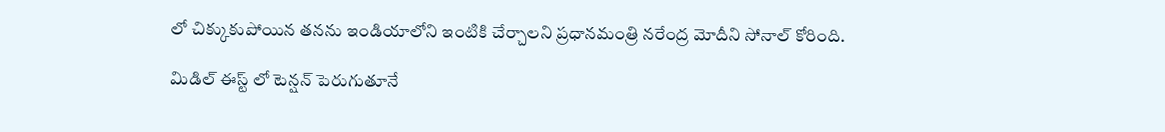లో చిక్కుకుపోయిన తనను ఇండియాలోని ఇంటికి చేర్చాలని ప్రధానమంత్రి నరేంద్ర మోదీని సోనాల్ కోరింది.

మిడిల్ ఈస్ట్ లో టెన్షన్ పెరుగుతూనే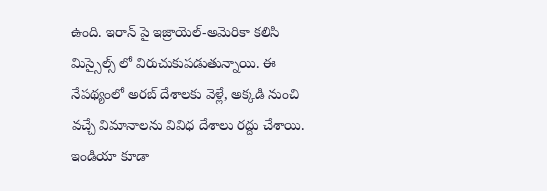ఉంది. ఇరాన్ పై ఇజ్రాయెల్-అమెరికా కలిసి మిస్సైల్స్ లో విరుచుకుపడుతున్నాయి. ఈ నేపథ్యంలో అరబ్ దేశాలకు వెళ్లే, అక్కడి నుంచి వచ్చే విమానాలను వివిధ దేశాలు రద్దు చేశాయి. ఇండియా కూడా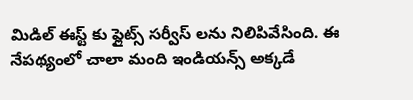మిడిల్ ఈస్ట్ కు ఫ్లైట్స్ సర్వీస్ లను నిలిపివేసింది. ఈ నేపథ్యంలో చాలా మంది ఇండియన్స్ అక్కడే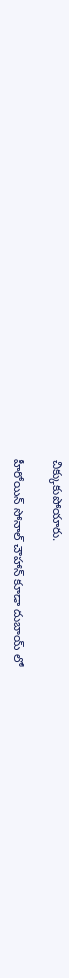చిక్కుకుపోయారు.

హీరోయిన్ సోనాల్ చౌహాన్ కూడా దుబాయ్ లో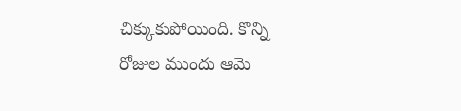చిక్కుకుపోయింది. కొన్ని రోజుల ముందు ఆమె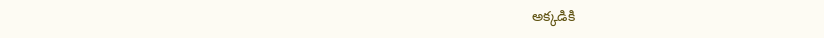అక్కడికి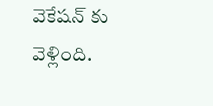వెకేషన్ కు వెళ్లింది.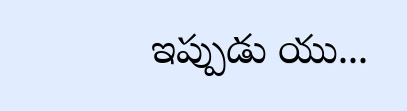ఇప్పుడు యు...